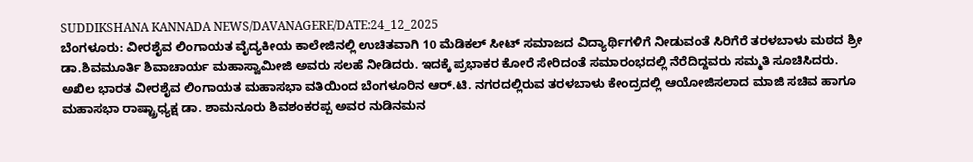SUDDIKSHANA KANNADA NEWS/DAVANAGERE/DATE:24_12_2025
ಬೆಂಗಳೂರು: ವೀರಶೈವ ಲಿಂಗಾಯತ ವೈದ್ಯಕೀಯ ಕಾಲೇಜಿನಲ್ಲಿ ಉಚಿತವಾಗಿ 10 ಮೆಡಿಕಲ್ ಸೀಟ್ ಸಮಾಜದ ವಿದ್ಯಾರ್ಥಿಗಳಿಗೆ ನೀಡುವಂತೆ ಸಿರಿಗೆರೆ ತರಳಬಾಳು ಮಠದ ಶ್ರೀ ಡಾ.ಶಿವಮೂರ್ತಿ ಶಿವಾಚಾರ್ಯ ಮಹಾಸ್ವಾಮೀಜಿ ಅವರು ಸಲಹೆ ನೀಡಿದರು. ಇದಕ್ಕೆ ಪ್ರಭಾಕರ ಕೋರೆ ಸೇರಿದಂತೆ ಸಮಾರಂಭದಲ್ಲಿ ನೆರೆದಿದ್ದವರು ಸಮ್ಮತಿ ಸೂಚಿಸಿದರು.
ಅಖಿಲ ಭಾರತ ವೀರಶೈವ ಲಿಂಗಾಯತ ಮಹಾಸಭಾ ವತಿಯಿಂದ ಬೆಂಗಳೂರಿನ ಆರ್.ಟಿ. ನಗರದಲ್ಲಿರುವ ತರಳಬಾಳು ಕೇಂದ್ರದಲ್ಲಿ ಆಯೋಜಿಸಲಾದ ಮಾಜಿ ಸಚಿವ ಹಾಗೂ ಮಹಾಸಭಾ ರಾಷ್ಟ್ರಾಧ್ಯಕ್ಷ ಡಾ. ಶಾಮನೂರು ಶಿವಶಂಕರಪ್ಪ ಅವರ ನುಡಿನಮನ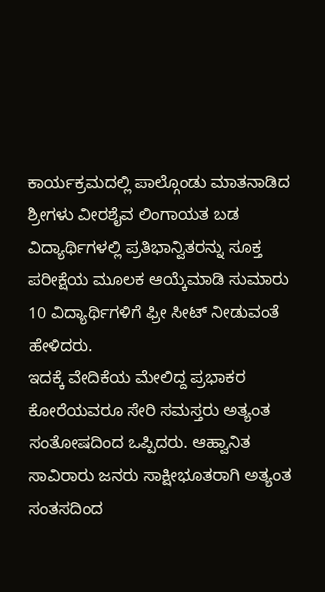ಕಾರ್ಯಕ್ರಮದಲ್ಲಿ ಪಾಲ್ಗೊಂಡು ಮಾತನಾಡಿದ ಶ್ರೀಗಳು ವೀರಶೈವ ಲಿಂಗಾಯತ ಬಡ ವಿದ್ಯಾರ್ಥಿಗಳಲ್ಲಿ ಪ್ರತಿಭಾನ್ವಿತರನ್ನು ಸೂಕ್ತ ಪರೀಕ್ಷೆಯ ಮೂಲಕ ಆಯ್ಕೆಮಾಡಿ ಸುಮಾರು 10 ವಿದ್ಯಾರ್ಥಿಗಳಿಗೆ ಫ್ರೀ ಸೀಟ್ ನೀಡುವಂತೆ ಹೇಳಿದರು.
ಇದಕ್ಕೆ ವೇದಿಕೆಯ ಮೇಲಿದ್ದ ಪ್ರಭಾಕರ ಕೋರೆಯವರೂ ಸೇರಿ ಸಮಸ್ತರು ಅತ್ಯಂತ ಸಂತೋಷದಿಂದ ಒಪ್ಪಿದರು. ಆಹ್ವಾನಿತ ಸಾವಿರಾರು ಜನರು ಸಾಕ್ಷೀಭೂತರಾಗಿ ಅತ್ಯಂತ ಸಂತಸದಿಂದ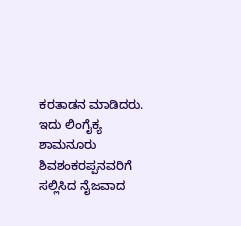ಕರತಾಡನ ಮಾಡಿದರು.
ಇದು ಲಿಂಗೈಕ್ಯ ಶಾಮನೂರು ಶಿವಶಂಕರಪ್ಪನವರಿಗೆ ಸಲ್ಲಿಸಿದ ನೈಜವಾದ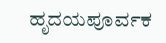ಹೃದಯಪೂರ್ವಕ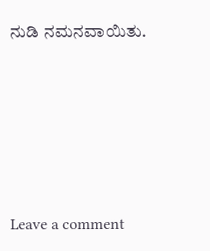ನುಡಿ ನಮನವಾಯಿತು.





Leave a comment